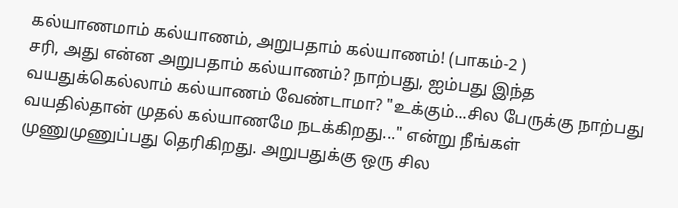கல்யாணமாம் கல்யாணம், அறுபதாம் கல்யாணம்! (பாகம்-2 )
சரி, அது என்ன அறுபதாம் கல்யாணம்? நாற்பது, ஐம்பது இந்த வயதுக்கெல்லாம் கல்யாணம் வேண்டாமா? "உக்கும்...சில பேருக்கு நாற்பது வயதில்தான் முதல் கல்யாணமே நடக்கிறது..." என்று நீங்கள் முணுமுணுப்பது தெரிகிறது. அறுபதுக்கு ஒரு சில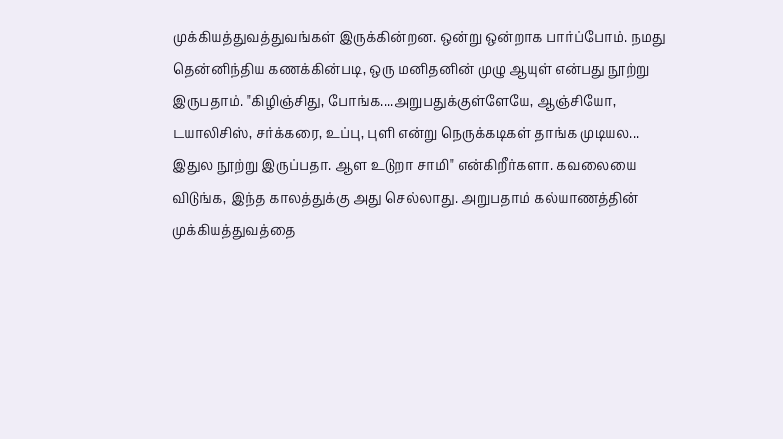முக்கியத்துவத்துவங்கள் இருக்கின்றன. ஒன்று ஒன்றாக பார்ப்போம். நமது தென்னிந்திய கணக்கின்படி, ஒரு மனிதனின் முழு ஆயுள் என்பது நூற்று இருபதாம். "கிழிஞ்சிது, போங்க....அறுபதுக்குள்ளேயே, ஆஞ்சியோ, டயாலிசிஸ், சர்க்கரை, உப்பு, புளி என்று நெருக்கடிகள் தாங்க முடியல... இதுல நூற்று இருப்பதா. ஆள உடுறா சாமி" என்கிறீர்களா. கவலையை விடுங்க, இந்த காலத்துக்கு அது செல்லாது. அறுபதாம் கல்யாணத்தின் முக்கியத்துவத்தை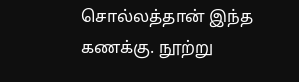சொல்லத்தான் இந்த கணக்கு. நூற்று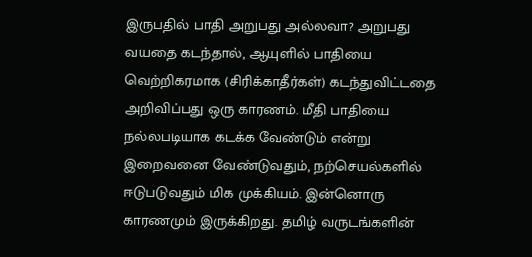இருபதில் பாதி அறுபது அல்லவா? அறுபது வயதை கடந்தால், ஆயுளில் பாதியை வெற்றிகரமாக (சிரிக்காதீர்கள்) கடந்துவிட்டதை அறிவிப்பது ஒரு காரணம். மீதி பாதியை நல்லபடியாக கடக்க வேண்டும் என்று இறைவனை வேண்டுவதும், நற்செயல்களில் ஈடுபடுவதும் மிக முக்கியம். இன்னொரு காரணமும் இருக்கிறது. தமிழ் வருடங்களின்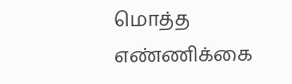மொத்த எண்ணிக்கை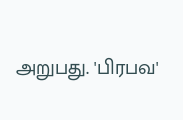அறுபது. 'பிரபவ'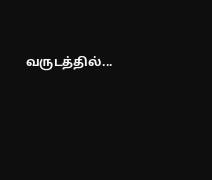வருடத்தில்...